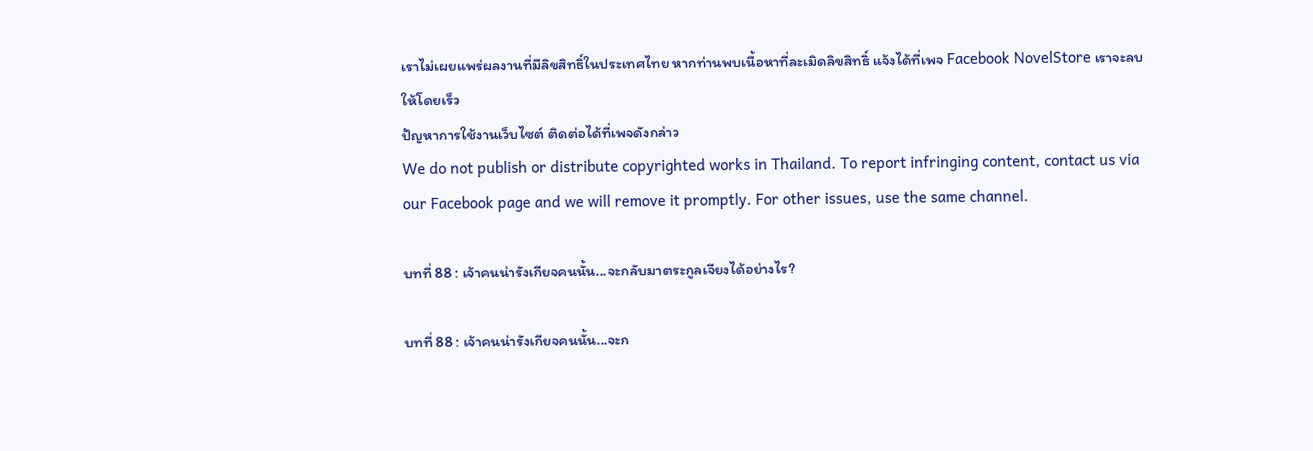เราไม่เผยแพร่ผลงานที่มีลิขสิทธิ์ในประเทศไทย หากท่านพบเนื้อหาที่ละเมิดลิขสิทธิ์ แจ้งได้ที่เพจ Facebook NovelStore เราจะลบให้โดยเร็ว
ปัญหาการใช้งานเว็บไซต์ ติดต่อได้ที่เพจดังกล่าว
We do not publish or distribute copyrighted works in Thailand. To report infringing content, contact us via our Facebook page and we will remove it promptly. For other issues, use the same channel.

บทที่ 88 : เจ้าคนน่ารังเกียจคนนั้น...จะกลับมาตระกูลเจียงได้อย่างไร?

บทที่ 88 : เจ้าคนน่ารังเกียจคนนั้น...จะก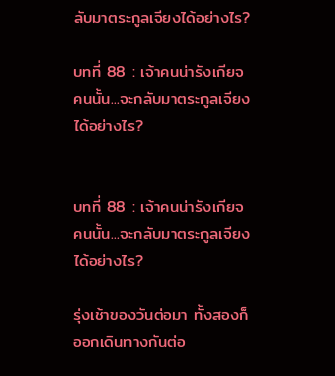ลับมาตระกูลเจียงได้อย่างไร?

บทที่ 88 : เจ้าคนน่ารังเกียจคนนั้น...จะกลับมาตระกูลเจียงได้อย่างไร?


บทที่ 88 : เจ้าคนน่ารังเกียจคนนั้น...จะกลับมาตระกูลเจียงได้อย่างไร?

รุ่งเช้าของวันต่อมา ทั้งสองก็ออกเดินทางกันต่อ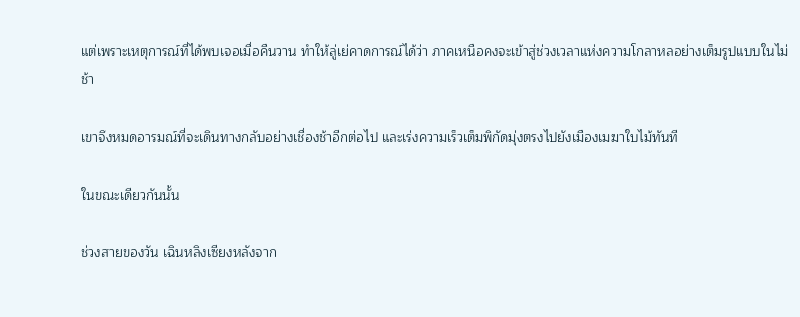แต่เพราะเหตุการณ์ที่ได้พบเจอเมื่อคืนวาน ทำให้ลู่เย่คาดการณ์ได้ว่า ภาคเหนือคงจะเข้าสู่ช่วงเวลาแห่งความโกลาหลอย่างเต็มรูปแบบในไม่ช้า

เขาจึงหมดอารมณ์ที่จะเดินทางกลับอย่างเชื่องช้าอีกต่อไป และเร่งความเร็วเต็มพิกัดมุ่งตรงไปยังเมืองเมฆาใบไม้ทันที

ในขณะเดียวกันนั้น

ช่วงสายของวัน เฉินหลิงเซียงหลังจาก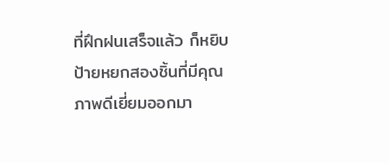ที่ฝึกฝนเสร็จแล้ว ก็หยิบป้ายหยกสองชิ้นที่มีคุณภาพดีเยี่ยมออกมา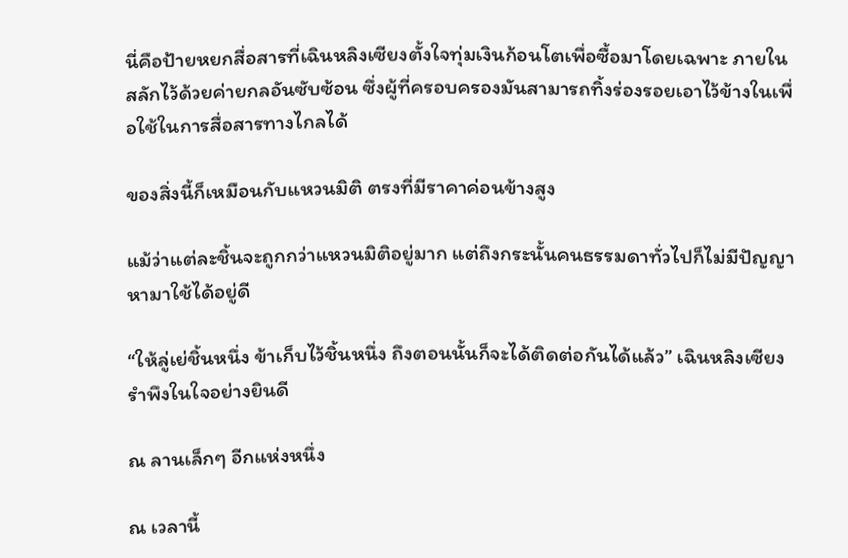นี่คือป้ายหยกสื่อสารที่เฉินหลิงเซียงตั้งใจทุ่มเงินก้อนโตเพื่อซื้อมาโดยเฉพาะ ภายในสลักไว้ด้วยค่ายกลอันซับซ้อน ซึ่งผู้ที่ครอบครองมันสามารถทิ้งร่องรอยเอาไว้ข้างในเพื่อใช้ในการสื่อสารทางไกลได้

ของสิ่งนี้ก็เหมือนกับแหวนมิติ ตรงที่มีราคาค่อนข้างสูง

แม้ว่าแต่ละชิ้นจะถูกกว่าแหวนมิติอยู่มาก แต่ถึงกระนั้นคนธรรมดาทั่วไปก็ไม่มีปัญญาหามาใช้ได้อยู่ดี

“ให้ลู่เย่ชิ้นหนึ่ง ข้าเก็บไว้ชิ้นหนึ่ง ถึงตอนนั้นก็จะได้ติดต่อกันได้แล้ว” เฉินหลิงเซียงรำพึงในใจอย่างยินดี

ณ ลานเล็กๆ อีกแห่งหนึ่ง

ณ เวลานี้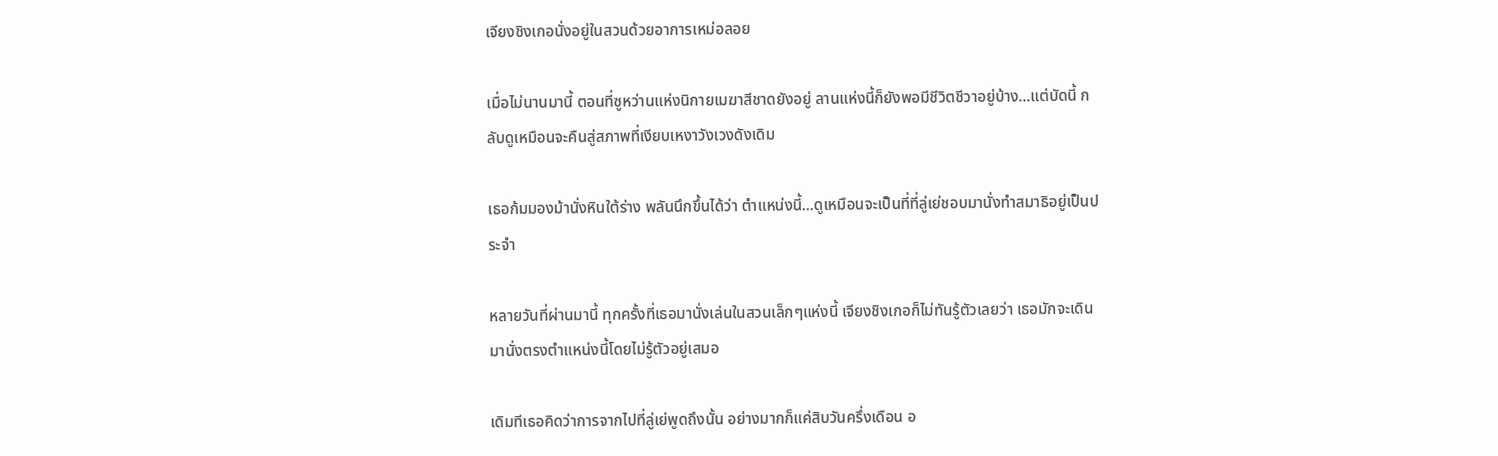เจียงชิงเกอนั่งอยู่ในสวนด้วยอาการเหม่อลอย

เมื่อไม่นานมานี้ ตอนที่ซูหว่านแห่งนิกายเมฆาสีชาดยังอยู่ ลานแห่งนี้ก็ยังพอมีชีวิตชีวาอยู่บ้าง…แต่บัดนี้ กลับดูเหมือนจะคืนสู่สภาพที่เงียบเหงาวังเวงดังเดิม

เธอก้มมองม้านั่งหินใต้ร่าง พลันนึกขึ้นได้ว่า ตำแหน่งนี้...ดูเหมือนจะเป็นที่ที่ลู่เย่ชอบมานั่งทำสมาธิอยู่เป็นประจำ

หลายวันที่ผ่านมานี้ ทุกครั้งที่เธอมานั่งเล่นในสวนเล็กๆแห่งนี้ เจียงชิงเกอก็ไม่ทันรู้ตัวเลยว่า เธอมักจะเดินมานั่งตรงตำแหน่งนี้โดยไม่รู้ตัวอยู่เสมอ

เดิมทีเธอคิดว่าการจากไปที่ลู่เย่พูดถึงนั้น อย่างมากก็แค่สิบวันครึ่งเดือน อ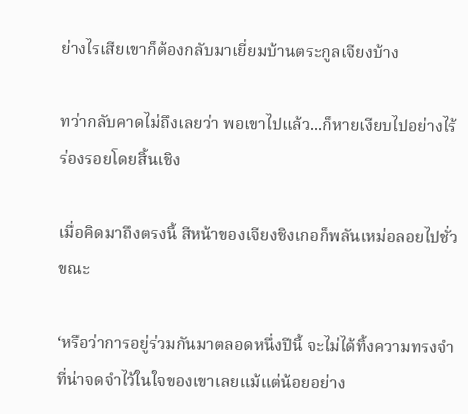ย่างไรเสียเขาก็ต้องกลับมาเยี่ยมบ้านตระกูลเจียงบ้าง

ทว่ากลับคาดไม่ถึงเลยว่า พอเขาไปแล้ว...ก็หายเงียบไปอย่างไร้ร่องรอยโดยสิ้นเชิง

เมื่อคิดมาถึงตรงนี้ สีหน้าของเจียงชิงเกอก็พลันเหม่อลอยไปชั่วขณะ

‘หรือว่าการอยู่ร่วมกันมาตลอดหนึ่งปีนี้ จะไม่ได้ทิ้งความทรงจำที่น่าจดจำไว้ในใจของเขาเลยแม้แต่น้อยอย่าง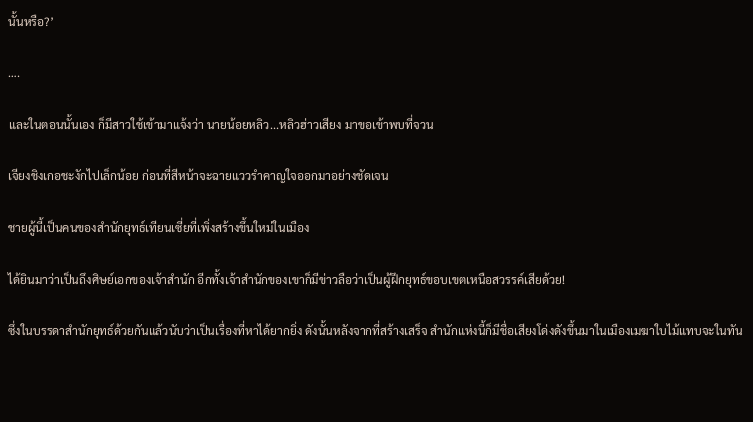นั้นหรือ?’

….

และในตอนนั้นเอง ก็มีสาวใช้เข้ามาแจ้งว่า นายน้อยหลิว...หลิวฮ่าวเสียง มาขอเข้าพบที่จวน

เจียงชิงเกอชะงักไปเล็กน้อย ก่อนที่สีหน้าจะฉายแววรำคาญใจออกมาอย่างชัดเจน

ชายผู้นี้เป็นคนของสำนักยุทธ์เทียนเซี่ยที่เพิ่งสร้างขึ้นใหม่ในเมือง

ได้ยินมาว่าเป็นถึงศิษย์เอกของเจ้าสำนัก อีกทั้งเจ้าสำนักของเขาก็มีข่าวลือว่าเป็นผู้ฝึกยุทธ์ขอบเขตเหนือสวรรค์เสียด้วย!

ซึ่งในบรรดาสำนักยุทธ์ด้วยกันแล้วนับว่าเป็นเรื่องที่หาได้ยากยิ่ง ดังนั้นหลังจากที่สร้างเสร็จ สำนักแห่งนี้ก็มีชื่อเสียงโด่งดังขึ้นมาในเมืองเมฆาใบไม้แทบจะในทัน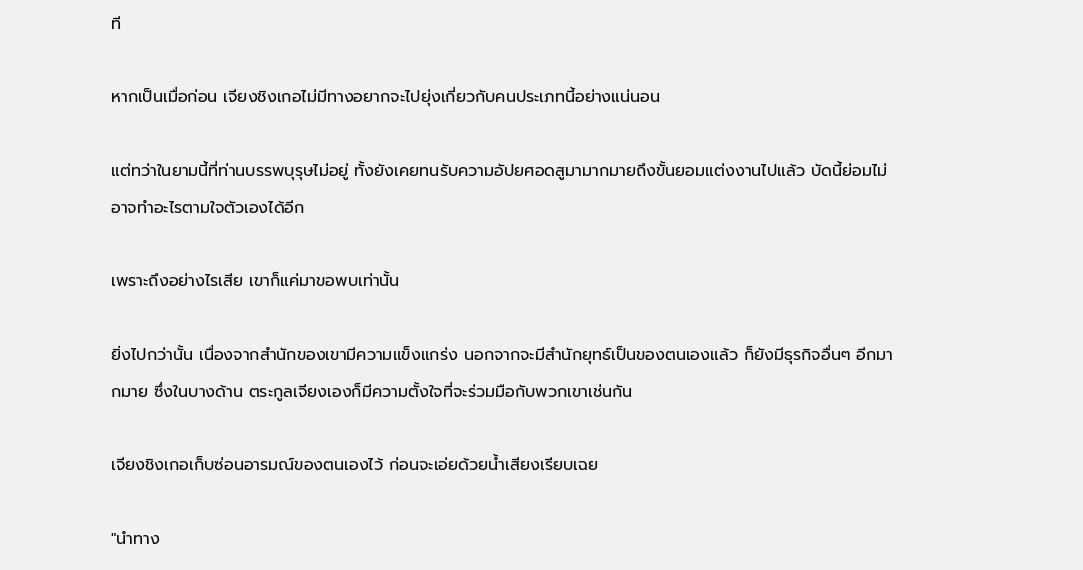ที

หากเป็นเมื่อก่อน เจียงชิงเกอไม่มีทางอยากจะไปยุ่งเกี่ยวกับคนประเภทนี้อย่างแน่นอน

แต่ทว่าในยามนี้ที่ท่านบรรพบุรุษไม่อยู่ ทั้งยังเคยทนรับความอัปยศอดสูมามากมายถึงขั้นยอมแต่งงานไปแล้ว บัดนี้ย่อมไม่อาจทำอะไรตามใจตัวเองได้อีก

เพราะถึงอย่างไรเสีย เขาก็แค่มาขอพบเท่านั้น

ยิ่งไปกว่านั้น เนื่องจากสำนักของเขามีความแข็งแกร่ง นอกจากจะมีสำนักยุทธ์เป็นของตนเองแล้ว ก็ยังมีธุรกิจอื่นๆ อีกมากมาย ซึ่งในบางด้าน ตระกูลเจียงเองก็มีความตั้งใจที่จะร่วมมือกับพวกเขาเช่นกัน

เจียงชิงเกอเก็บซ่อนอารมณ์ของตนเองไว้ ก่อนจะเอ่ยด้วยน้ำเสียงเรียบเฉย

"นำทาง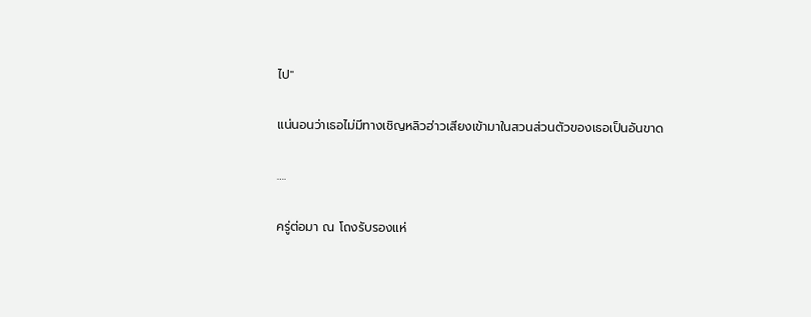ไป"

แน่นอนว่าเธอไม่มีทางเชิญหลิวฮ่าวเสียงเข้ามาในสวนส่วนตัวของเธอเป็นอันขาด

….

ครู่ต่อมา ณ โถงรับรองแห่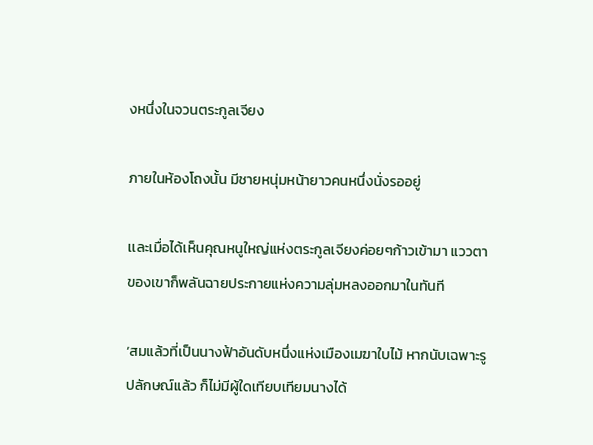งหนึ่งในจวนตระกูลเจียง

ภายในห้องโถงนั้น มีชายหนุ่มหน้ายาวคนหนึ่งนั่งรออยู่

เเละเมื่อได้เห็นคุณหนูใหญ่แห่งตระกูลเจียงค่อยๆก้าวเข้ามา แววตาของเขาก็พลันฉายประกายแห่งความลุ่มหลงออกมาในทันที

‘สมแล้วที่เป็นนางฟ้าอันดับหนึ่งแห่งเมืองเมฆาใบไม้ หากนับเฉพาะรูปลักษณ์แล้ว ก็ไม่มีผู้ใดเทียบเทียมนางได้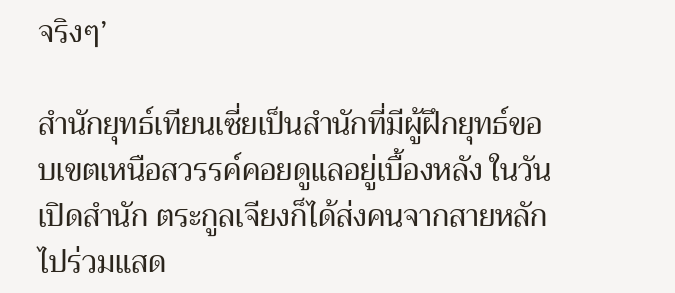จริงๆ’

สำนักยุทธ์เทียนเซี่ยเป็นสำนักที่มีผู้ฝึกยุทธ์ขอบเขตเหนือสวรรค์คอยดูแลอยู่เบื้องหลัง ในวันเปิดสำนัก ตระกูลเจียงก็ได้ส่งคนจากสายหลักไปร่วมแสด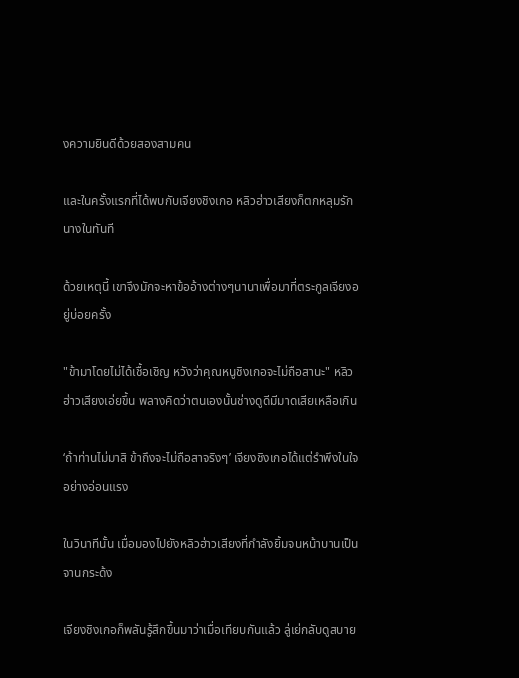งความยินดีด้วยสองสามคน

และในครั้งแรกที่ได้พบกับเจียงชิงเกอ หลิวฮ่าวเสียงก็ตกหลุมรักนางในทันที

ด้วยเหตุนี้ เขาจึงมักจะหาข้ออ้างต่างๆนานาเพื่อมาที่ตระกูลเจียงอยู่บ่อยครั้ง

"ข้ามาโดยไม่ได้เชื้อเชิญ หวังว่าคุณหนูชิงเกอจะไม่ถือสานะ" หลิวฮ่าวเสียงเอ่ยขึ้น พลางคิดว่าตนเองนั้นช่างดูดีมีมาดเสียเหลือเกิน

‘ถ้าท่านไม่มาสิ ข้าถึงจะไม่ถือสาจริงๆ’ เจียงชิงเกอได้แต่รำพึงในใจอย่างอ่อนแรง

ในวินาทีนั้น เมื่อมองไปยังหลิวฮ่าวเสียงที่กำลังยิ้มจนหน้าบานเป็นจานกระด้ง

เจียงชิงเกอก็พลันรู้สึกขึ้นมาว่าเมื่อเทียบกันแล้ว ลู่เย่กลับดูสบาย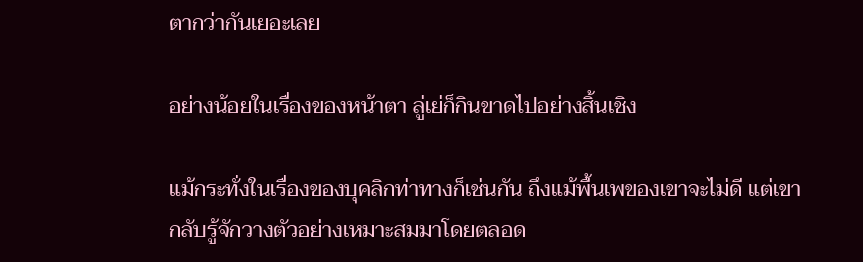ตากว่ากันเยอะเลย

อย่างน้อยในเรื่องของหน้าตา ลู่เย่ก็กินขาดไปอย่างสิ้นเชิง

แม้กระทั่งในเรื่องของบุคลิกท่าทางก็เช่นกัน ถึงแม้พื้นเพของเขาจะไม่ดี แต่เขากลับรู้จักวางตัวอย่างเหมาะสมมาโดยตลอด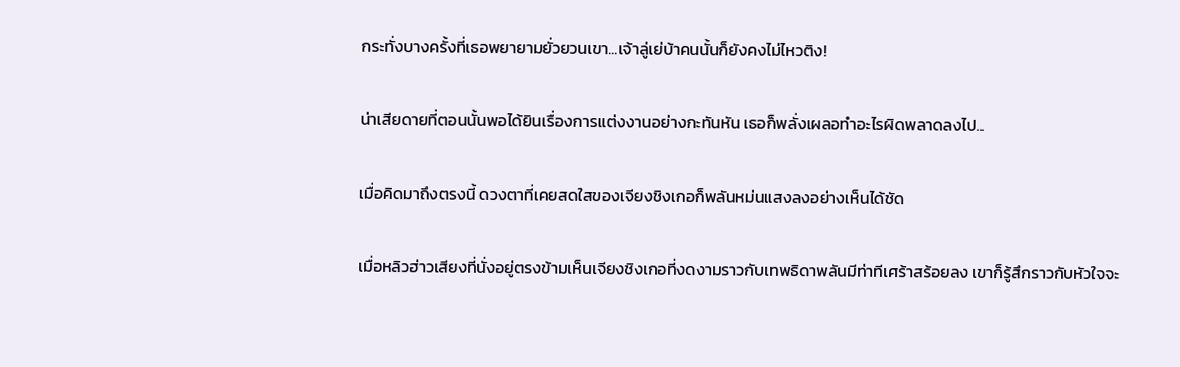กระทั่งบางครั้งที่เธอพยายามยั่วยวนเขา...เจ้าลู่เย่บ้าคนนั้นก็ยังคงไม่ไหวติง!

น่าเสียดายที่ตอนนั้นพอได้ยินเรื่องการแต่งงานอย่างกะทันหัน เธอก็พลั่งเผลอทำอะไรผิดพลาดลงไป...

เมื่อคิดมาถึงตรงนี้ ดวงตาที่เคยสดใสของเจียงชิงเกอก็พลันหม่นแสงลงอย่างเห็นได้ชัด

เมื่อหลิวฮ่าวเสียงที่นั่งอยู่ตรงข้ามเห็นเจียงชิงเกอที่งดงามราวกับเทพธิดาพลันมีท่าทีเศร้าสร้อยลง เขาก็รู้สึกราวกับหัวใจจะ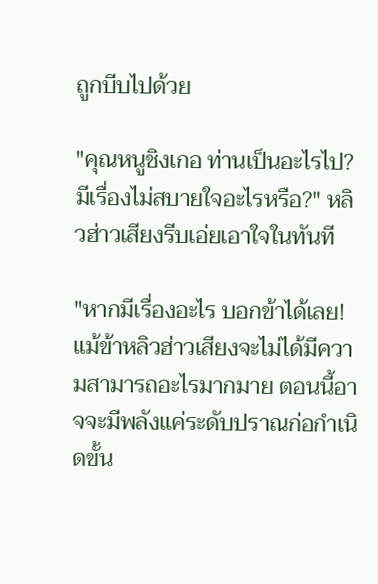ถูกบีบไปด้วย

"คุณหนูชิงเกอ ท่านเป็นอะไรไป? มีเรื่องไม่สบายใจอะไรหรือ?" หลิวฮ่าวเสียงรีบเอ่ยเอาใจในทันที

"หากมีเรื่องอะไร บอกข้าได้เลย! แม้ข้าหลิวฮ่าวเสียงจะไม่ได้มีความสามารถอะไรมากมาย ตอนนี้อาจจะมีพลังแค่ระดับปราณก่อกำเนิดขั้น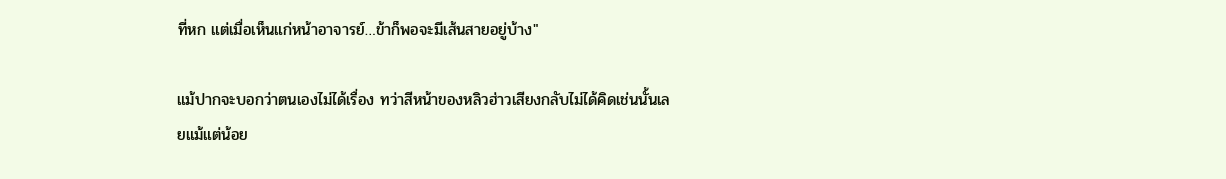ที่หก แต่เมื่อเห็นแก่หน้าอาจารย์…ข้าก็พอจะมีเส้นสายอยู่บ้าง"

แม้ปากจะบอกว่าตนเองไม่ได้เรื่อง ทว่าสีหน้าของหลิวฮ่าวเสียงกลับไม่ได้คิดเช่นนั้นเลยแม้แต่น้อย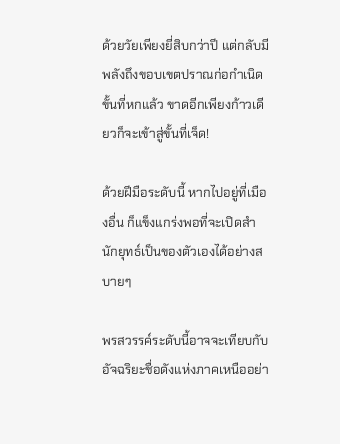ด้วยวัยเพียงยี่สิบกว่าปี แต่กลับมีพลังถึงขอบเขตปราณก่อกำเนิดขั้นที่หกแล้ว ขาดอีกเพียงก้าวเดียวก็จะเข้าสู่ขั้นที่เจ็ด!

ด้วยฝีมือระดับนี้ หากไปอยู่ที่เมืองอื่น ก็แข็งแกร่งพอที่จะเปิดสำนักยุทธ์เป็นของตัวเองได้อย่างสบายๆ

พรสวรรค์ระดับนี้อาจจะเทียบกับอัจฉริยะชื่อดังแห่งภาคเหนืออย่า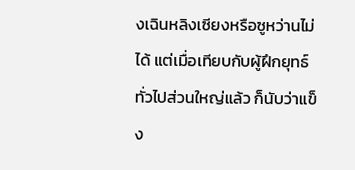งเฉินหลิงเซียงหรือซูหว่านไม่ได้ แต่เมื่อเทียบกับผู้ฝึกยุทธ์ทั่วไปส่วนใหญ่แล้ว ก็นับว่าแข็ง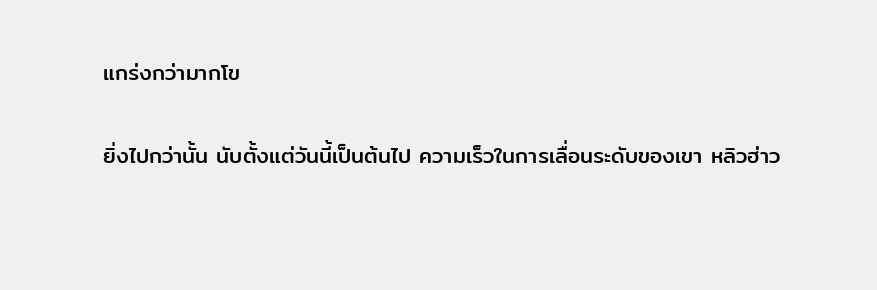แกร่งกว่ามากโข

ยิ่งไปกว่านั้น นับตั้งแต่วันนี้เป็นต้นไป ความเร็วในการเลื่อนระดับของเขา หลิวฮ่าว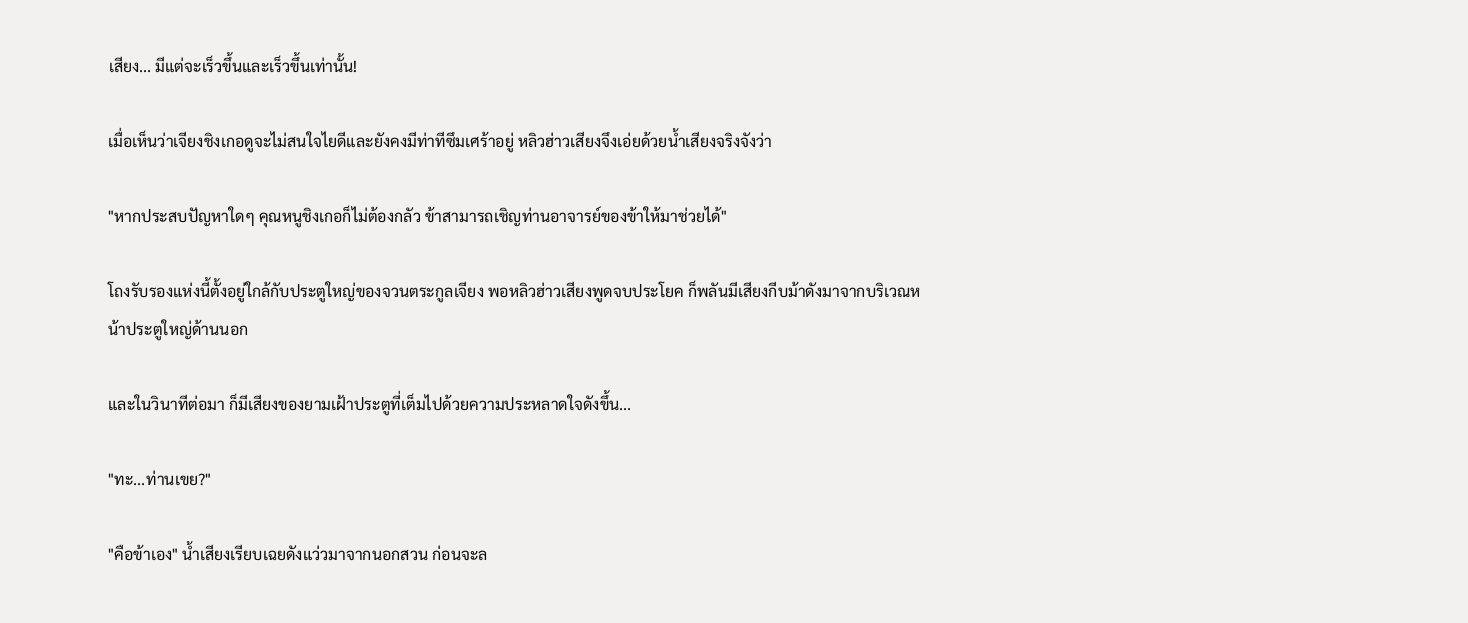เสียง... มีแต่จะเร็วขึ้นและเร็วขึ้นเท่านั้น!

เมื่อเห็นว่าเจียงชิงเกอดูจะไม่สนใจไยดีและยังคงมีท่าทีซึมเศร้าอยู่ หลิวฮ่าวเสียงจึงเอ่ยด้วยน้ำเสียงจริงจังว่า

"หากประสบปัญหาใดๆ คุณหนูชิงเกอก็ไม่ต้องกลัว ข้าสามารถเชิญท่านอาจารย์ของข้าให้มาช่วยได้"

โถงรับรองแห่งนี้ตั้งอยู่ใกล้กับประตูใหญ่ของจวนตระกูลเจียง พอหลิวฮ่าวเสียงพูดจบประโยค ก็พลันมีเสียงกีบม้าดังมาจากบริเวณหน้าประตูใหญ่ด้านนอก

และในวินาทีต่อมา ก็มีเสียงของยามเฝ้าประตูที่เต็มไปด้วยความประหลาดใจดังขึ้น...

"ทะ...ท่านเขย?"

"คือข้าเอง" น้ำเสียงเรียบเฉยดังแว่วมาจากนอกสวน ก่อนจะล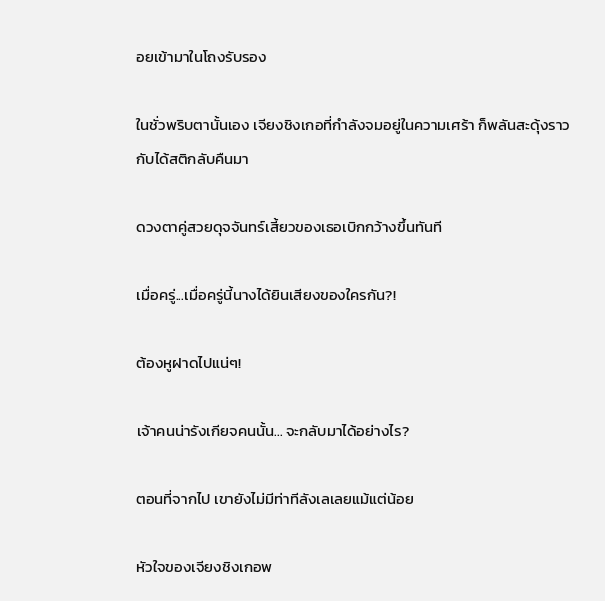อยเข้ามาในโถงรับรอง

ในชั่วพริบตานั้นเอง เจียงชิงเกอที่กำลังจมอยู่ในความเศร้า ก็พลันสะดุ้งราวกับได้สติกลับคืนมา

ดวงตาคู่สวยดุจจันทร์เสี้ยวของเธอเบิกกว้างขึ้นทันที

เมื่อครู่...เมื่อครู่นี้นางได้ยินเสียงของใครกัน?!

ต้องหูฝาดไปแน่ๆ!

เจ้าคนน่ารังเกียจคนนั้น... จะกลับมาได้อย่างไร?

ตอนที่จากไป เขายังไม่มีท่าทีลังเลเลยแม้แต่น้อย

หัวใจของเจียงชิงเกอพ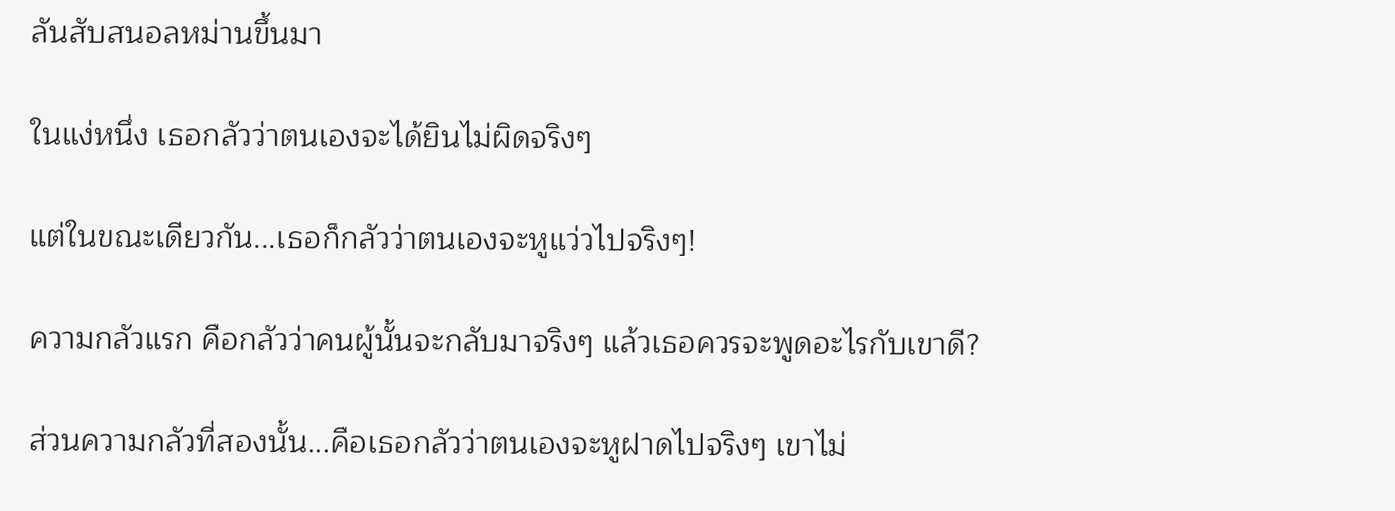ลันสับสนอลหม่านขึ้นมา

ในแง่หนึ่ง เธอกลัวว่าตนเองจะได้ยินไม่ผิดจริงๆ

แต่ในขณะเดียวกัน...เธอก็กลัวว่าตนเองจะหูแว่วไปจริงๆ!

ความกลัวแรก คือกลัวว่าคนผู้นั้นจะกลับมาจริงๆ แล้วเธอควรจะพูดอะไรกับเขาดี?

ส่วนความกลัวที่สองนั้น...คือเธอกลัวว่าตนเองจะหูฝาดไปจริงๆ เขาไม่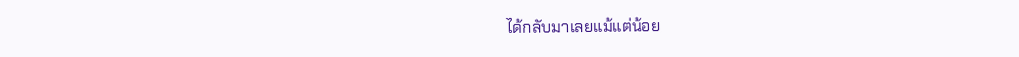ได้กลับมาเลยแม้แต่น้อย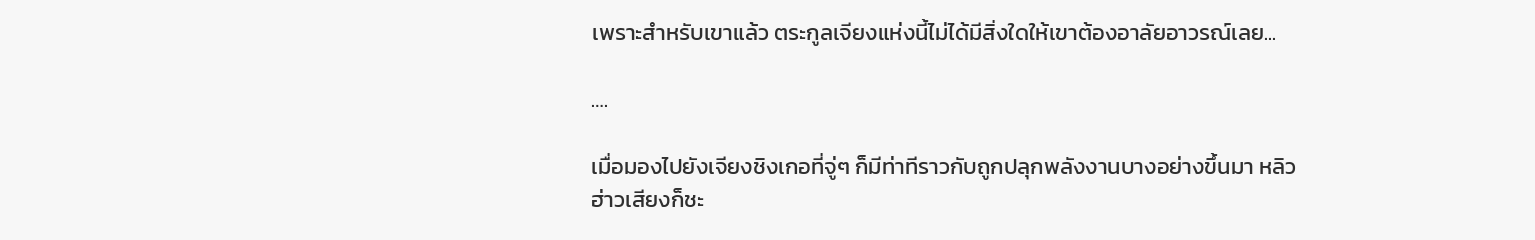เพราะสำหรับเขาแล้ว ตระกูลเจียงแห่งนี้ไม่ได้มีสิ่งใดให้เขาต้องอาลัยอาวรณ์เลย...

….

เมื่อมองไปยังเจียงชิงเกอที่จู่ๆ ก็มีท่าทีราวกับถูกปลุกพลังงานบางอย่างขึ้นมา หลิวฮ่าวเสียงก็ชะ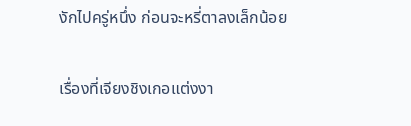งักไปครู่หนึ่ง ก่อนจะหรี่ตาลงเล็กน้อย

เรื่องที่เจียงชิงเกอแต่งงา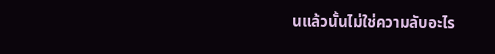นแล้วนั้นไม่ใช่ความลับอะไร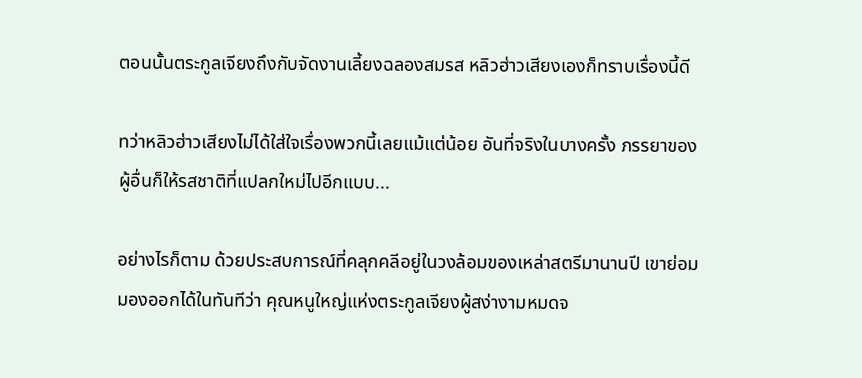ตอนนั้นตระกูลเจียงถึงกับจัดงานเลี้ยงฉลองสมรส หลิวฮ่าวเสียงเองก็ทราบเรื่องนี้ดี

ทว่าหลิวฮ่าวเสียงไม่ได้ใส่ใจเรื่องพวกนี้เลยแม้แต่น้อย อันที่จริงในบางครั้ง ภรรยาของผู้อื่นก็ให้รสชาติที่แปลกใหม่ไปอีกแบบ...

อย่างไรก็ตาม ด้วยประสบการณ์ที่คลุกคลีอยู่ในวงล้อมของเหล่าสตรีมานานปี เขาย่อมมองออกได้ในทันทีว่า คุณหนูใหญ่แห่งตระกูลเจียงผู้สง่างามหมดจ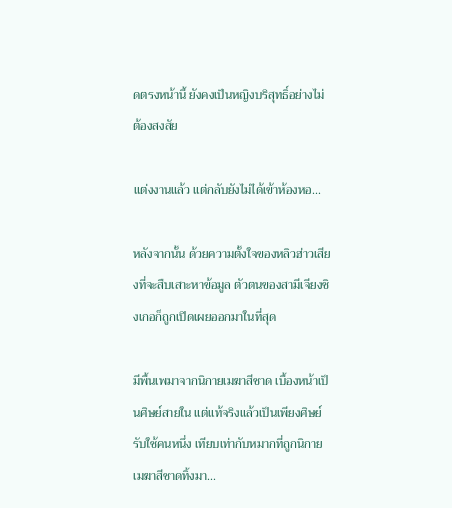ดตรงหน้านี้ ยังคงเป็นหญิงบริสุทธิ์อย่างไม่ต้องสงสัย

แต่งงานแล้ว แต่กลับยังไม่ได้เข้าห้องหอ...

หลังจากนั้น ด้วยความตั้งใจของหลิวฮ่าวเสียงที่จะสืบเสาะหาข้อมูล ตัวตนของสามีเจียงชิงเกอก็ถูกเปิดเผยออกมาในที่สุด

มีพื้นเพมาจากนิกายเมฆาสีชาด เบื้องหน้าเป็นศิษย์สายใน แต่แท้จริงแล้วเป็นเพียงศิษย์รับใช้คนหนึ่ง เทียบเท่ากับหมากที่ถูกนิกายเมฆาสีชาดทิ้งมา...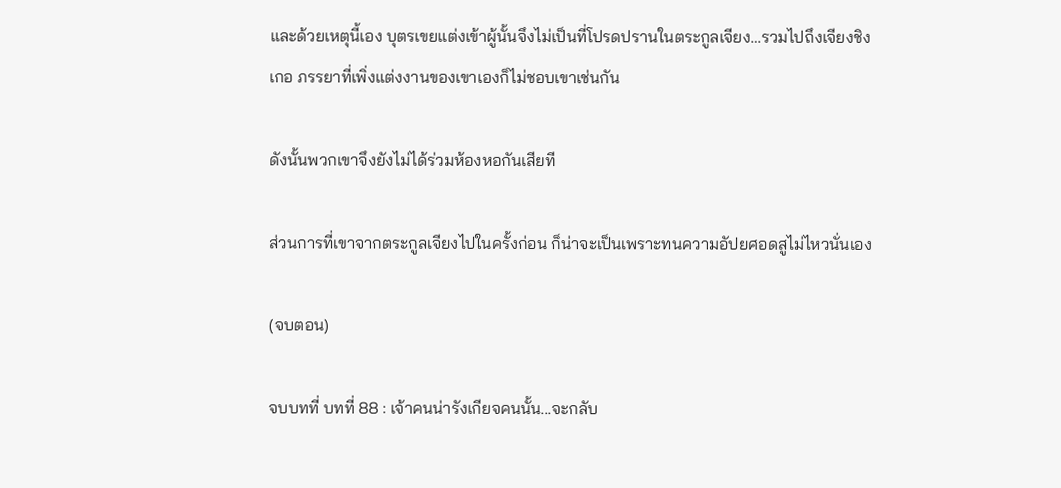และด้วยเหตุนี้เอง บุตรเขยแต่งเข้าผู้นั้นจึงไม่เป็นที่โปรดปรานในตระกูลเจียง…รวมไปถึงเจียงชิงเกอ ภรรยาที่เพิ่งแต่งงานของเขาเองก็ไม่ชอบเขาเช่นกัน

ดังนั้นพวกเขาจึงยังไม่ได้ร่วมห้องหอกันเสียที

ส่วนการที่เขาจากตระกูลเจียงไปในครั้งก่อน ก็น่าจะเป็นเพราะทนความอัปยศอดสูไม่ไหวนั่นเอง

(จบตอน)

จบบทที่ บทที่ 88 : เจ้าคนน่ารังเกียจคนนั้น...จะกลับ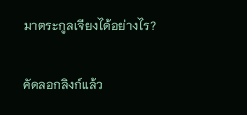มาตระกูลเจียงได้อย่างไร?

คัดลอกลิงก์แล้ว